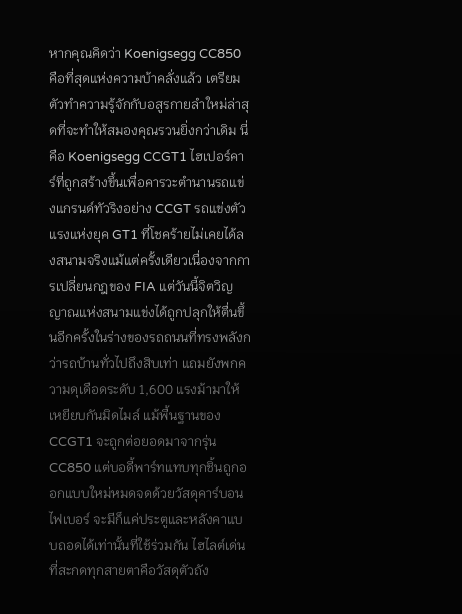หากคุณคิดว่า Koenigsegg CC850 คือที่สุดแห่งความบ้าคลั่งแล้ว เตรียมตัวทำความรู้จักกับอสูรกายลำใหม่ล่าสุดที่จะทำให้สมองคุณรวนยิ่งกว่าเดิม นี่คือ Koenigsegg CCGT1 ไฮเปอร์คาร์ที่ถูกสร้างขึ้นเพื่อคารวะตำนานรถแข่งแกรนด์ทัวริงอย่าง CCGT รถแข่งตัวแรงแห่งยุค GT1 ที่โชคร้ายไม่เคยได้ลงสนามจริงแม้แต่ครั้งเดียวเนื่องจากการเปลี่ยนกฎของ FIA แต่วันนี้จิตวิญญาณแห่งสนามแข่งได้ถูกปลุกให้ตื่นขึ้นอีกครั้งในร่างของรถถนนที่ทรงพลังกว่ารถบ้านทั่วไปถึงสิบเท่า แถมยังพกความดุเดือดระดับ 1,600 แรงม้ามาให้เหยียบกันมิดไมล์ แม้พื้นฐานของ CCGT1 จะถูกต่อยอดมาจากรุ่น CC850 แต่บอดี้พาร์ทแทบทุกชิ้นถูกออกแบบใหม่หมดจดด้วยวัสดุคาร์บอนไฟเบอร์ จะมีก็แค่ประตูและหลังคาแบบถอดได้เท่านั้นที่ใช้ร่วมกัน ไฮไลต์เด่นที่สะกดทุกสายตาคือวัสดุตัวถัง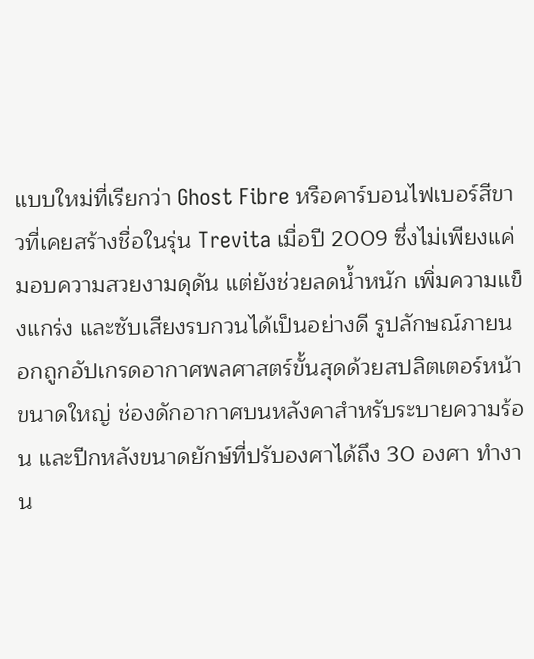แบบใหม่ที่เรียกว่า Ghost Fibre หรือคาร์บอนไฟเบอร์สีขาวที่เคยสร้างชื่อในรุ่น Trevita เมื่อปี 2009 ซึ่งไม่เพียงแค่มอบความสวยงามดุดัน แต่ยังช่วยลดน้ำหนัก เพิ่มความแข็งแกร่ง และซับเสียงรบกวนได้เป็นอย่างดี รูปลักษณ์ภายนอกถูกอัปเกรดอากาศพลศาสตร์ขั้นสุดด้วยสปลิตเตอร์หน้าขนาดใหญ่ ช่องดักอากาศบนหลังคาสำหรับระบายความร้อน และปีกหลังขนาดยักษ์ที่ปรับองศาได้ถึง 30 องศา ทำงาน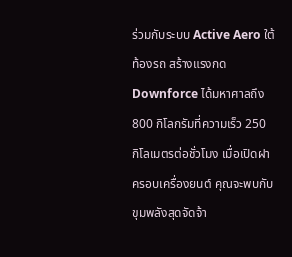ร่วมกับระบบ Active Aero ใต้ท้องรถ สร้างแรงกด Downforce ได้มหาศาลถึง 800 กิโลกรัมที่ความเร็ว 250 กิโลเมตรต่อชั่วโมง เมื่อเปิดฝาครอบเครื่องยนต์ คุณจะพบกับขุมพลังสุดจัดจ้า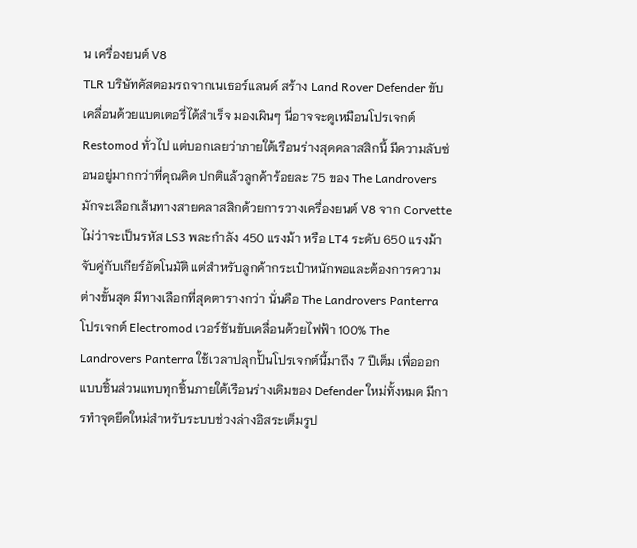น เครื่องยนต์ V8
TLR บริษัทคัสตอมรถจากเนเธอร์แลนด์ สร้าง Land Rover Defender ขับเคลื่อนด้วยแบตเตอรี่ได้สำเร็จ มองเผินๆ นี่อาจจะดูเหมือนโปรเจกต์ Restomod ทั่วไป แต่บอกเลยว่าภายใต้เรือนร่างสุดคลาสสิกนี้ มีความลับซ่อนอยู่มากกว่าที่คุณคิด ปกติแล้วลูกค้าร้อยละ 75 ของ The Landrovers มักจะเลือกเส้นทางสายคลาสสิกด้วยการวางเครื่องยนต์ V8 จาก Corvette ไม่ว่าจะเป็นรหัส LS3 พละกำลัง 450 แรงม้า หรือ LT4 ระดับ 650 แรงม้า จับคู่กับเกียร์อัตโนมัติ แต่สำหรับลูกค้ากระเป๋าหนักพอและต้องการความต่างขั้นสุด มีทางเลือกที่สุดตารางกว่า นั่นคือ The Landrovers Panterra โปรเจกต์ Electromod เวอร์ชันขับเคลื่อนด้วยไฟฟ้า 100% The Landrovers Panterra ใช้เวลาปลุกปั้นโปรเจกต์นี้มาถึง 7 ปีเต็ม เพื่อออกแบบชิ้นส่วนแทบทุกชิ้นภายใต้เรือนร่างเดิมของ Defender ใหม่ทั้งหมด มีการทำจุดยึดใหม่สำหรับระบบช่วงล่างอิสระเต็มรูป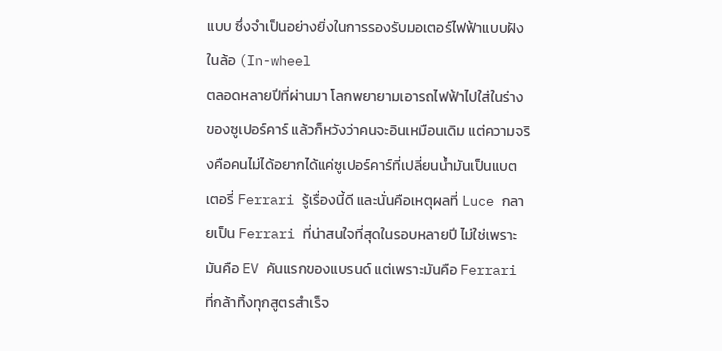แบบ ซึ่งจำเป็นอย่างยิ่งในการรองรับมอเตอร์ไฟฟ้าแบบฝังในล้อ (In-wheel
ตลอดหลายปีที่ผ่านมา โลกพยายามเอารถไฟฟ้าไปใส่ในร่างของซูเปอร์คาร์ แล้วก็หวังว่าคนจะอินเหมือนเดิม แต่ความจริงคือคนไม่ได้อยากได้แค่ซูเปอร์คาร์ที่เปลี่ยนน้ำมันเป็นแบตเตอรี่ Ferrari รู้เรื่องนี้ดี และนั่นคือเหตุผลที่ Luce กลายเป็น Ferrari ที่น่าสนใจที่สุดในรอบหลายปี ไม่ใช่เพราะมันคือ EV คันแรกของแบรนด์ แต่เพราะมันคือ Ferrari ที่กล้าทิ้งทุกสูตรสำเร็จ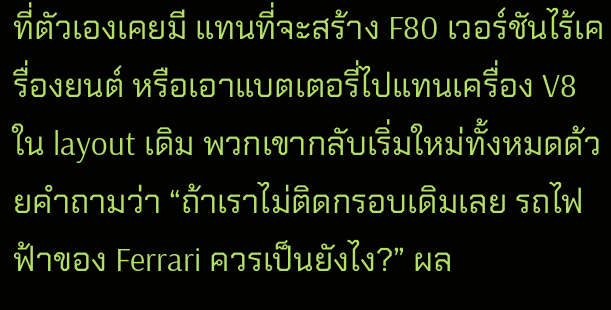ที่ตัวเองเคยมี แทนที่จะสร้าง F80 เวอร์ชันไร้เครื่องยนต์ หรือเอาแบตเตอรี่ไปแทนเครื่อง V8 ใน layout เดิม พวกเขากลับเริ่มใหม่ทั้งหมดด้วยคำถามว่า “ถ้าเราไม่ติดกรอบเดิมเลย รถไฟฟ้าของ Ferrari ควรเป็นยังไง?” ผล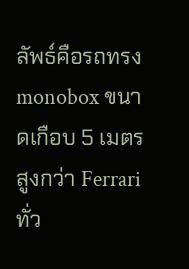ลัพธ์คือรถทรง monobox ขนาดเกือบ 5 เมตร สูงกว่า Ferrari ทั่ว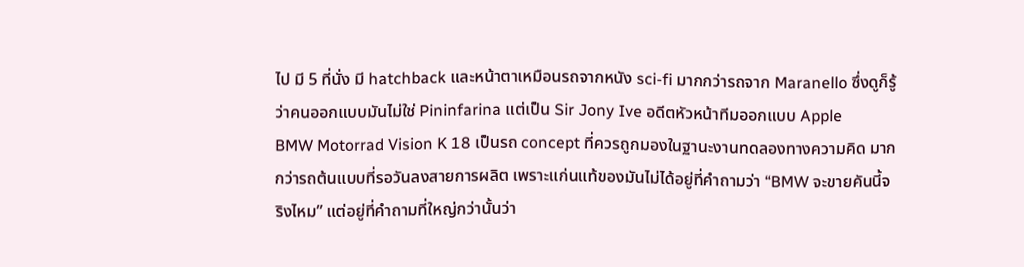ไป มี 5 ที่นั่ง มี hatchback และหน้าตาเหมือนรถจากหนัง sci-fi มากกว่ารถจาก Maranello ซึ่งดูก็รู้ว่าคนออกแบบมันไม่ใช่ Pininfarina แต่เป็น Sir Jony Ive อดีตหัวหน้าทีมออกแบบ Apple
BMW Motorrad Vision K 18 เป็นรถ concept ที่ควรถูกมองในฐานะงานทดลองทางความคิด มากกว่ารถต้นแบบที่รอวันลงสายการผลิต เพราะแก่นแท้ของมันไม่ได้อยู่ที่คำถามว่า “BMW จะขายคันนี้จริงไหม” แต่อยู่ที่คำถามที่ใหญ่กว่านั้นว่า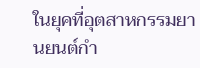ในยุคที่อุตสาหกรรมยานยนต์กำ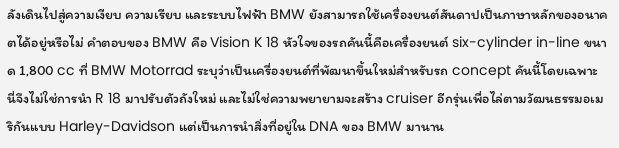ลังเดินไปสู่ความเงียบ ความเรียบ และระบบไฟฟ้า BMW ยังสามารถใช้เครื่องยนต์สันดาปเป็นภาษาหลักของอนาคตได้อยู่หรือไม่ คำตอบของ BMW คือ Vision K 18 หัวใจของรถคันนี้คือเครื่องยนต์ six-cylinder in-line ขนาด 1,800 cc ที่ BMW Motorrad ระบุว่าเป็นเครื่องยนต์ที่พัฒนาขึ้นใหม่สำหรับรถ concept คันนี้โดยเฉพาะ นี่จึงไม่ใช่การนำ R 18 มาปรับตัวถังใหม่ และไม่ใช่ความพยายามจะสร้าง cruiser อีกรุ่นเพื่อไล่ตามวัฒนธรรมอเมริกันแบบ Harley-Davidson แต่เป็นการนำสิ่งที่อยู่ใน DNA ของ BMW มานาน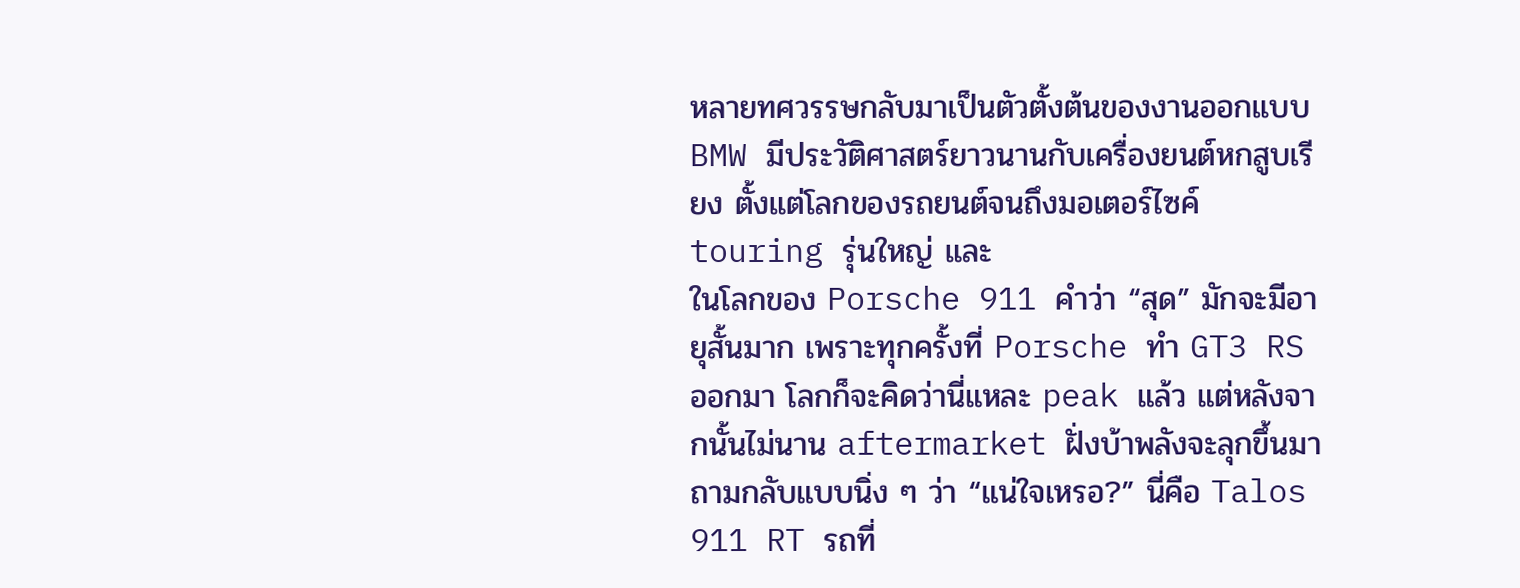หลายทศวรรษกลับมาเป็นตัวตั้งต้นของงานออกแบบ BMW มีประวัติศาสตร์ยาวนานกับเครื่องยนต์หกสูบเรียง ตั้งแต่โลกของรถยนต์จนถึงมอเตอร์ไซค์ touring รุ่นใหญ่ และ
ในโลกของ Porsche 911 คำว่า “สุด” มักจะมีอายุสั้นมาก เพราะทุกครั้งที่ Porsche ทำ GT3 RS ออกมา โลกก็จะคิดว่านี่แหละ peak แล้ว แต่หลังจากนั้นไม่นาน aftermarket ฝั่งบ้าพลังจะลุกขึ้นมาถามกลับแบบนิ่ง ๆ ว่า “แน่ใจเหรอ?” นี่คือ Talos 911 RT รถที่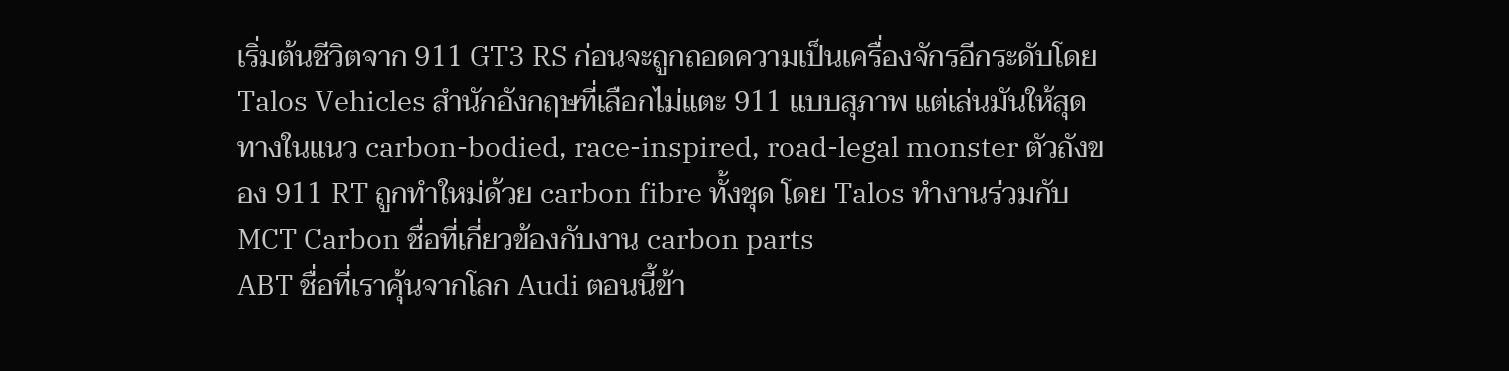เริ่มต้นชีวิตจาก 911 GT3 RS ก่อนจะถูกถอดความเป็นเครื่องจักรอีกระดับโดย Talos Vehicles สำนักอังกฤษที่เลือกไม่แตะ 911 แบบสุภาพ แต่เล่นมันให้สุดทางในแนว carbon-bodied, race-inspired, road-legal monster ตัวถังของ 911 RT ถูกทำใหม่ด้วย carbon fibre ทั้งชุด โดย Talos ทำงานร่วมกับ MCT Carbon ชื่อที่เกี่ยวข้องกับงาน carbon parts
ABT ชื่อที่เราคุ้นจากโลก Audi ตอนนี้ข้า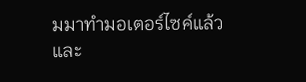มมาทำมอเตอร์ไซค์แล้ว และ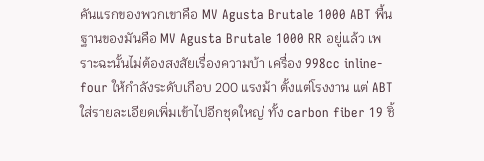คันแรกของพวกเขาคือ MV Agusta Brutale 1000 ABT พื้นฐานของมันคือ MV Agusta Brutale 1000 RR อยู่แล้ว เพราะฉะนั้นไม่ต้องสงสัยเรื่องความบ้า เครื่อง 998cc inline-four ให้กำลังระดับเกือบ 200 แรงม้า ตั้งแต่โรงงาน แต่ ABT ใส่รายละเอียดเพิ่มเข้าไปอีกชุดใหญ่ ทั้ง carbon fiber 19 ชิ้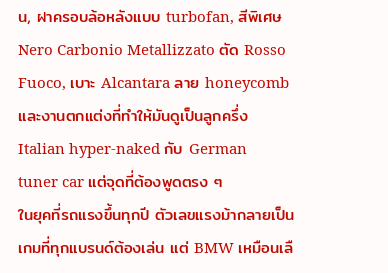น, ฝาครอบล้อหลังแบบ turbofan, สีพิเศษ Nero Carbonio Metallizzato ตัด Rosso Fuoco, เบาะ Alcantara ลาย honeycomb และงานตกแต่งที่ทำให้มันดูเป็นลูกครึ่ง Italian hyper-naked กับ German tuner car แต่จุดที่ต้องพูดตรง ๆ
ในยุคที่รถแรงขึ้นทุกปี ตัวเลขแรงม้ากลายเป็นเกมที่ทุกแบรนด์ต้องเล่น แต่ BMW เหมือนเลื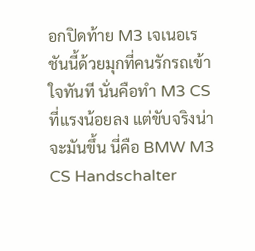อกปิดท้าย M3 เจเนอเรชันนี้ด้วยมุกที่คนรักรถเข้าใจทันที นั่นคือทำ M3 CS ที่แรงน้อยลง แต่ขับจริงน่าจะมันขึ้น นี่คือ BMW M3 CS Handschalter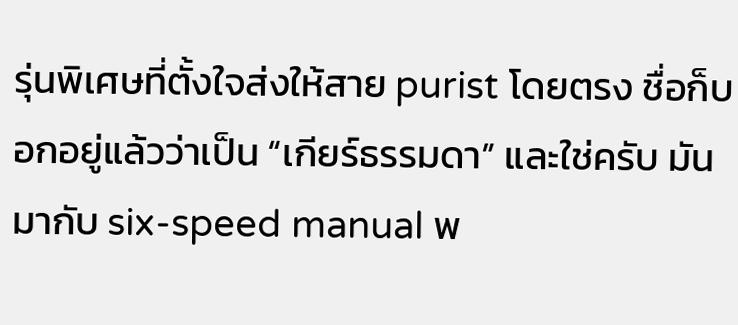รุ่นพิเศษที่ตั้งใจส่งให้สาย purist โดยตรง ชื่อก็บอกอยู่แล้วว่าเป็น “เกียร์ธรรมดา” และใช่ครับ มันมากับ six-speed manual พ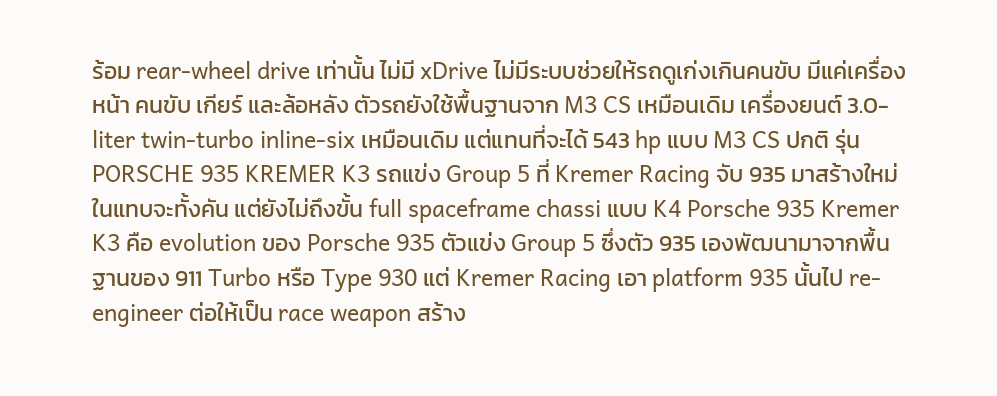ร้อม rear-wheel drive เท่านั้น ไม่มี xDrive ไม่มีระบบช่วยให้รถดูเก่งเกินคนขับ มีแค่เครื่อง หน้า คนขับ เกียร์ และล้อหลัง ตัวรถยังใช้พื้นฐานจาก M3 CS เหมือนเดิม เครื่องยนต์ 3.0-liter twin-turbo inline-six เหมือนเดิม แต่แทนที่จะได้ 543 hp แบบ M3 CS ปกติ รุ่น
PORSCHE 935 KREMER K3 รถแข่ง Group 5 ที่ Kremer Racing จับ 935 มาสร้างใหม่ในแทบจะทั้งคัน แต่ยังไม่ถึงขั้น full spaceframe chassi แบบ K4 Porsche 935 Kremer K3 คือ evolution ของ Porsche 935 ตัวแข่ง Group 5 ซึ่งตัว 935 เองพัฒนามาจากพื้นฐานของ 911 Turbo หรือ Type 930 แต่ Kremer Racing เอา platform 935 นั้นไป re-engineer ต่อให้เป็น race weapon สร้าง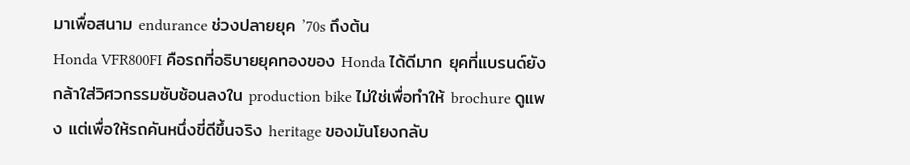มาเพื่อสนาม endurance ช่วงปลายยุค ’70s ถึงต้น
Honda VFR800FI คือรถที่อธิบายยุคทองของ Honda ได้ดีมาก ยุคที่แบรนด์ยังกล้าใส่วิศวกรรมซับซ้อนลงใน production bike ไม่ใช่เพื่อทำให้ brochure ดูแพง แต่เพื่อให้รถคันหนึ่งขี่ดีขึ้นจริง heritage ของมันโยงกลับ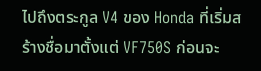ไปถึงตระกูล V4 ของ Honda ที่เริ่มสร้างชื่อมาตั้งแต่ VF750S ก่อนจะ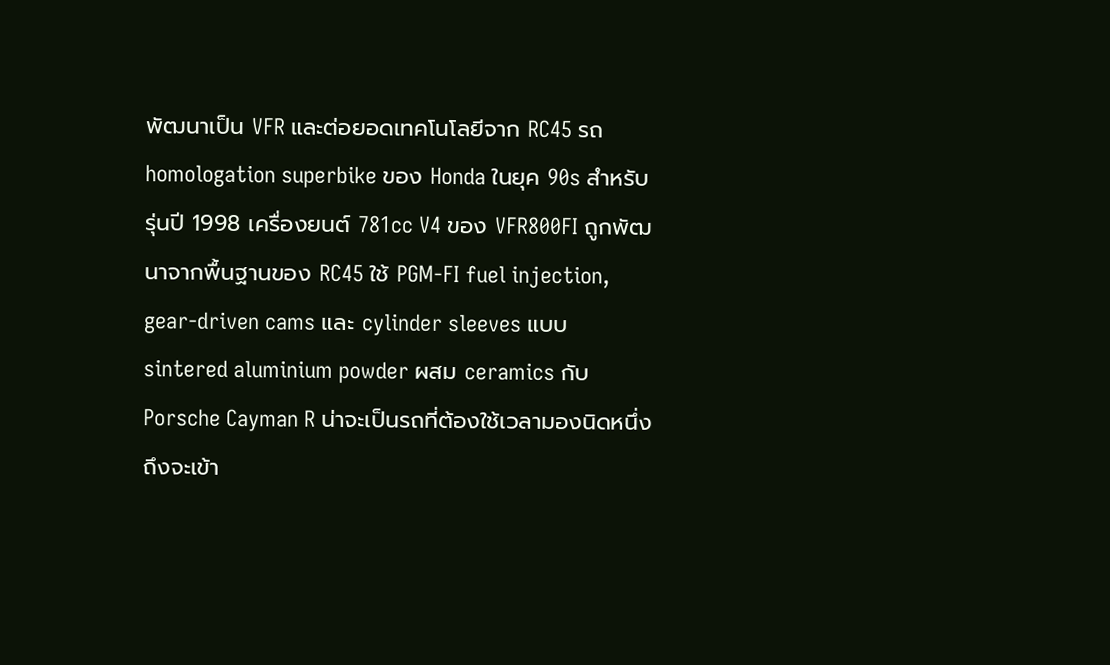พัฒนาเป็น VFR และต่อยอดเทคโนโลยีจาก RC45 รถ homologation superbike ของ Honda ในยุค 90s สำหรับรุ่นปี 1998 เครื่องยนต์ 781cc V4 ของ VFR800FI ถูกพัฒนาจากพื้นฐานของ RC45 ใช้ PGM-FI fuel injection, gear-driven cams และ cylinder sleeves แบบ sintered aluminium powder ผสม ceramics กับ
Porsche Cayman R น่าจะเป็นรถที่ต้องใช้เวลามองนิดหนึ่งถึงจะเข้า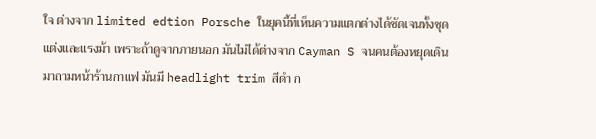ใจ ต่างจาก limited edtion Porsche ในยุคนี้ที่เห็นความแตกต่างได้ชัดเจนทั้งชุดแต่งและแรงม้า เพราะถ้าดูจากภายนอก มันไม่ได้ต่างจาก Cayman S จนคนต้องหยุดเดินมาถามหน้าร้านกาแฟ มันมี headlight trim สีดำ ก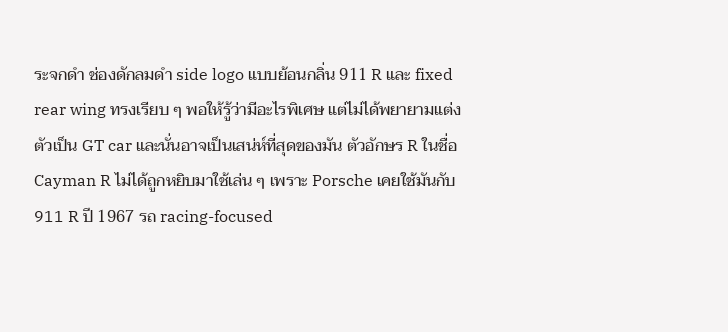ระจกดำ ช่องดักลมดำ side logo แบบย้อนกลิ่น 911 R และ fixed rear wing ทรงเรียบ ๆ พอให้รู้ว่ามีอะไรพิเศษ แต่ไม่ได้พยายามแต่งตัวเป็น GT car และนั่นอาจเป็นเสน่ห์ที่สุดของมัน ตัวอักษร R ในชื่อ Cayman R ไม่ได้ถูกหยิบมาใช้เล่น ๆ เพราะ Porsche เคยใช้มันกับ 911 R ปี 1967 รถ racing-focused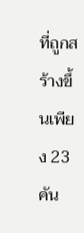ที่ถูกสร้างขึ้นเพียง 23 คัน